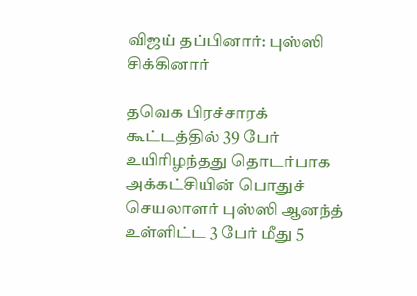விஜய் தப்பினார்: புஸ்ஸி சிக்கினார்

தவெக பிரச்சாரக் கூட்டத்தில் 39 பேர் உயிரிழந்தது தொடர்பாக அக்கட்சியின் பொதுச் செயலாளர் புஸ்ஸி ஆனந்த் உள்ளிட்ட 3 பேர் மீது 5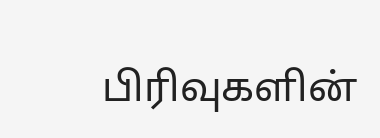பிரிவுகளின்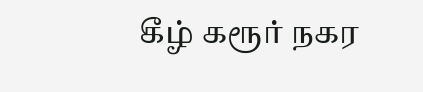கீழ் கரூர் நகர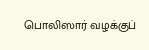பொலிஸார் வழக்குப்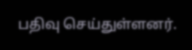பதிவு செய்துள்ளனர்.